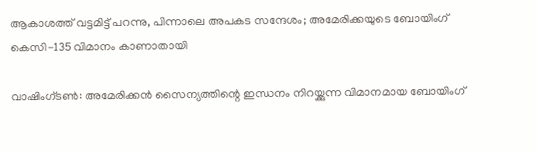ആകാശത്ത് വട്ടമിട്ട് പറന്നു, പിന്നാലെ അപകട സന്ദേശം; അമേരിക്കയുടെ ബോയിംഗ് കെസി-135 വിമാനം കാണാതായി

വാഷിംഗ്ടൺ: അമേരിക്കൻ സൈന്യത്തിന്റെ ഇന്ധനം നിറയ്ക്കുന്ന വിമാനമായ ബോയിംഗ്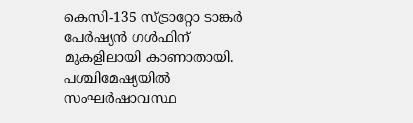കെസി-135 സ്ട്രാറ്റോ ടാങ്കർ പേർഷ്യൻ ഗൾഫിന് മുകളിലായി കാണാതായി. പശ്ചിമേഷ്യയിൽ സംഘർഷാവസ്ഥ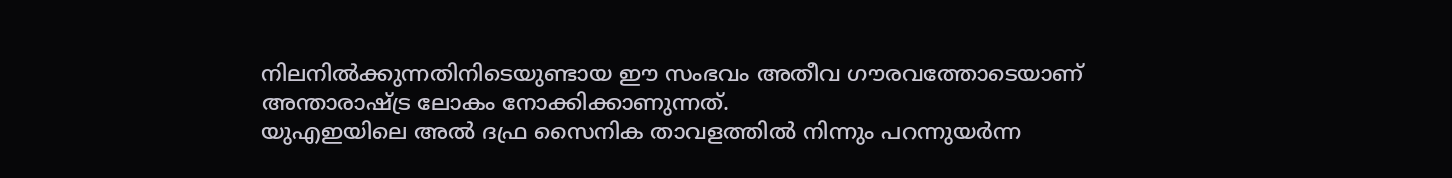നിലനിൽക്കുന്നതിനിടെയുണ്ടായ ഈ സംഭവം അതീവ ഗൗരവത്തോടെയാണ് അന്താരാഷ്ട്ര ലോകം നോക്കിക്കാണുന്നത്.
യുഎഇയിലെ അൽ ദഫ്ര സൈനിക താവളത്തിൽ നിന്നും പറന്നുയർന്ന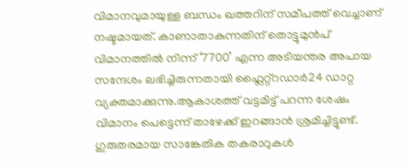വിമാനവുമായുള്ള ബന്ധം ഖത്തറിന് സമീപത്ത് വെച്ചാണ് നഷ്ടമായത്. കാണാതാകുന്നതിന് തൊട്ടുമുൻപ് വിമാനത്തിൽ നിന്ന് ‘7700’ എന്ന അടിയന്തര അപായ സന്ദേശം ലഭിച്ചിരുന്നതായി ഫ്ലൈറ്റ്റഡാർ24 ഡാറ്റ വ്യക്തമാക്കുന്നു.ആകാശത്ത് വട്ടമിട്ട് പറന്ന ശേഷം വിമാനം പെട്ടെന്ന് താഴേക്ക് ഇറങ്ങാൻ ശ്രമിച്ചിട്ടുണ്ട്. ഗുരുതരമായ സാങ്കേതിക തകരാറുകൾ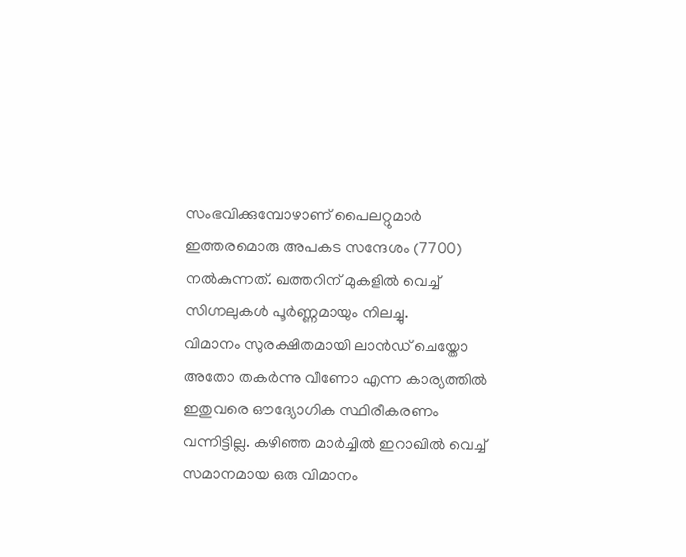സംഭവിക്കുമ്പോഴാണ് പൈലറ്റുമാർ ഇത്തരമൊരു അപകട സന്ദേശം (7700) നൽകുന്നത്. ഖത്തറിന് മുകളിൽ വെച്ച് സിഗ്നലുകൾ പൂർണ്ണമായും നിലച്ചു.
വിമാനം സുരക്ഷിതമായി ലാൻഡ് ചെയ്തോ അതോ തകർന്നു വീണോ എന്ന കാര്യത്തിൽ ഇതുവരെ ഔദ്യോഗിക സ്ഥിരീകരണം വന്നിട്ടില്ല. കഴിഞ്ഞ മാർച്ചിൽ ഇറാഖിൽ വെച്ച് സമാനമായ ഒരു വിമാനം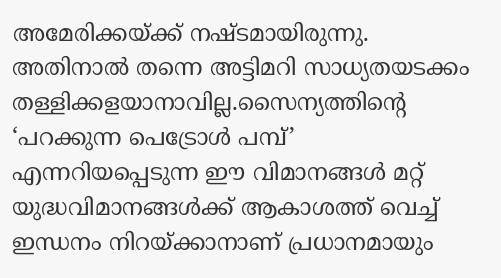അമേരിക്കയ്ക്ക് നഷ്ടമായിരുന്നു. അതിനാൽ തന്നെ അട്ടിമറി സാധ്യതയടക്കം തള്ളിക്കളയാനാവില്ല.സൈന്യത്തിന്റെ ‘പറക്കുന്ന പെട്രോൾ പമ്പ്’ എന്നറിയപ്പെടുന്ന ഈ വിമാനങ്ങൾ മറ്റ് യുദ്ധവിമാനങ്ങൾക്ക് ആകാശത്ത് വെച്ച് ഇന്ധനം നിറയ്ക്കാനാണ് പ്രധാനമായും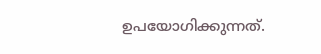ഉപയോഗിക്കുന്നത്.